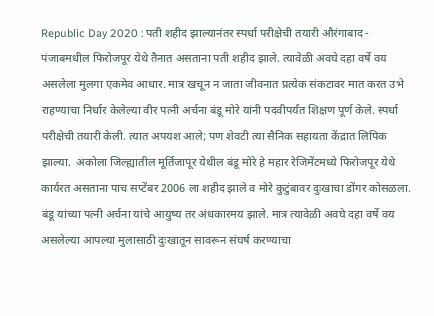Republic Day 2020 : पती शहीद झाल्यानंतर स्पर्धा परीक्षेची तयारी औरंगाबाद - पंजाबमधील फिरोजपूर येथे तैनात असताना पती शहीद झाले. त्यावेळी अवघे दहा वर्षे वय असलेला मुलगा एकमेव आधार. मात्र खचून न जाता जीवनात प्रत्येक संकटावर मात करत उभे राहण्याचा निर्धार केलेल्या वीर पत्नी अर्चना बंडू मोरे यांनी पदवीपर्यंत शिक्षण पूर्ण केले. स्पर्धा परीक्षेची तयारी केली. त्यात अपयश आले; पण शेवटी त्या सैनिक सहायता केंद्रात लिपिक झाल्या.  अकोला जिल्ह्यातील मूर्तिजापूर येथील बंडू मोरे हे महार रेजिमेंटमध्ये फिरोजपूर येथे कार्यरत असताना पाच सप्टेंबर 2006 ला शहीद झाले व मोरे कुटुंबावर दुःखाचा डोंगर कोसळला. बंडू यांच्या पत्नी अर्चना यांचे आयुष्य तर अंधकारमय झाले. मात्र त्यावेळी अवघे दहा वर्षे वय असलेल्या आपल्या मुलासाठी दुःखातून सावरून संघर्ष करण्याचा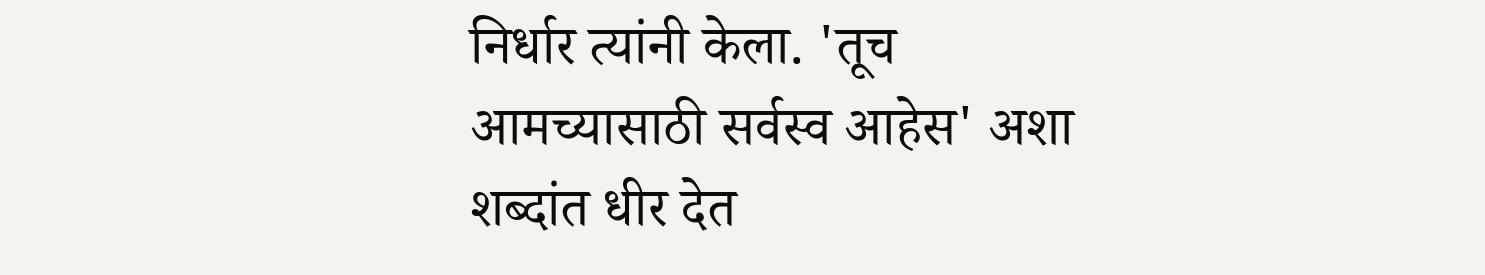निर्धार त्यांनी केला. 'तूच आमच्यासाठी सर्वस्व आहेस' अशा शब्दांत धीर देत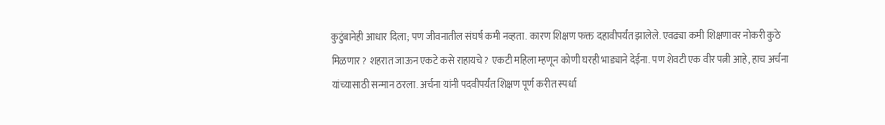कुटुंबानेही आधार दिला; पण जीवनातील संघर्ष कमी नव्हता. कारण शिक्षण फक्त दहावीपर्यंत झालेले. एवढ्या कमी शिक्षणावर नोकरी कुठे मिळणार? शहरात जाऊन एकटे कसे राहायचे? एकटी महिला म्हणून कोणी घरही भाड्याने देईना. पण शेवटी एक वीर पत्नी आहे, हाच अर्चना यांच्यासाठी सन्मान ठरला. अर्चना यांनी पदवीपर्यंत शिक्षण पूर्ण करीत स्पर्धा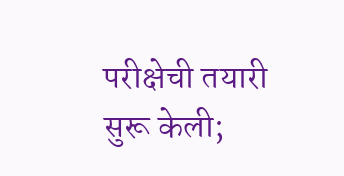परीक्षेची तयारी सुरू केली;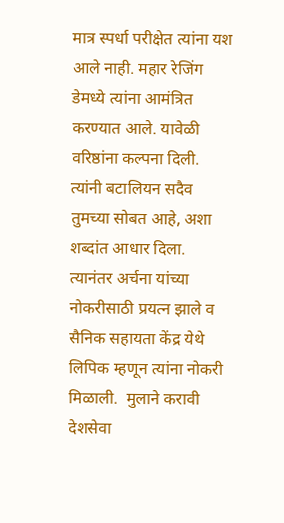मात्र स्पर्धा परीक्षेत त्यांना यश आले नाही. महार रेजिंग डेमध्ये त्यांना आमंत्रित करण्यात आले. यावेळी वरिष्ठांना कल्पना दिली. त्यांनी बटालियन सदैव तुमच्या सोबत आहे, अशा शब्दांत आधार दिला. त्यानंतर अर्चना यांच्या नोकरीसाठी प्रयत्न झाले व सैनिक सहायता केंद्र येथे लिपिक म्हणून त्यांना नोकरी मिळाली.  मुलाने करावी देशसेवा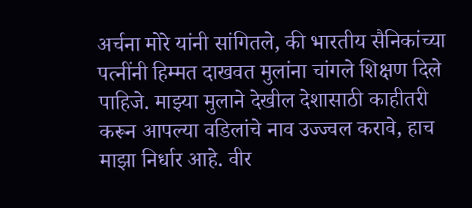अर्चना मोरे यांनी सांगितले, की भारतीय सैनिकांच्या पत्नींनी हिम्मत दाखवत मुलांना चांगले शिक्षण दिले पाहिजे. माझ्या मुलाने देखील देशासाठी काहीतरी करून आपल्या वडिलांचे नाव उज्ज्वल करावे, हाच माझा निर्धार आहे. वीर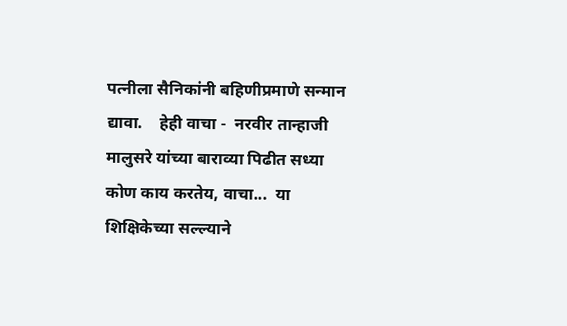पत्नीला सैनिकांनी बहिणीप्रमाणे सन्मान द्यावा.    हेही वाचा -  नरवीर तान्हाजी मालुसरे यांच्या बाराव्या पिढीत सध्या कोण काय करतेय, वाचा...  या शिक्षिकेच्या सल्ल्याने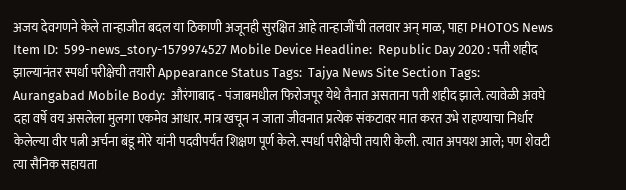अजय देवगणने केले तान्हाजीत बदल या ठिकाणी अजूनही सुरक्षित आहे तान्हाजींची तलवार अन् माळ, पाहा PHOTOS News Item ID:  599-news_story-1579974527 Mobile Device Headline:  Republic Day 2020 : पती शहीद झाल्यानंतर स्पर्धा परीक्षेची तयारी Appearance Status Tags:  Tajya News Site Section Tags:  Aurangabad Mobile Body:  औरंगाबाद - पंजाबमधील फिरोजपूर येथे तैनात असताना पती शहीद झाले. त्यावेळी अवघे दहा वर्षे वय असलेला मुलगा एकमेव आधार. मात्र खचून न जाता जीवनात प्रत्येक संकटावर मात करत उभे राहण्याचा निर्धार केलेल्या वीर पत्नी अर्चना बंडू मोरे यांनी पदवीपर्यंत शिक्षण पूर्ण केले. स्पर्धा परीक्षेची तयारी केली. त्यात अपयश आले; पण शेवटी त्या सैनिक सहायता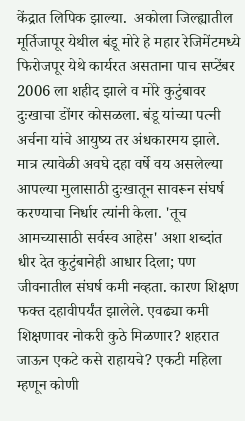केंद्रात लिपिक झाल्या.  अकोला जिल्ह्यातील मूर्तिजापूर येथील बंडू मोरे हे महार रेजिमेंटमध्ये फिरोजपूर येथे कार्यरत असताना पाच सप्टेंबर 2006 ला शहीद झाले व मोरे कुटुंबावर दुःखाचा डोंगर कोसळला. बंडू यांच्या पत्नी अर्चना यांचे आयुष्य तर अंधकारमय झाले. मात्र त्यावेळी अवघे दहा वर्षे वय असलेल्या आपल्या मुलासाठी दुःखातून सावरून संघर्ष करण्याचा निर्धार त्यांनी केला. 'तूच आमच्यासाठी सर्वस्व आहेस' अशा शब्दांत धीर देत कुटुंबानेही आधार दिला; पण जीवनातील संघर्ष कमी नव्हता. कारण शिक्षण फक्त दहावीपर्यंत झालेले. एवढ्या कमी शिक्षणावर नोकरी कुठे मिळणार? शहरात जाऊन एकटे कसे राहायचे? एकटी महिला म्हणून कोणी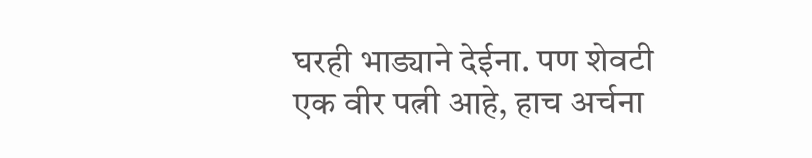घरही भाड्याने देईना. पण शेवटी एक वीर पत्नी आहे, हाच अर्चना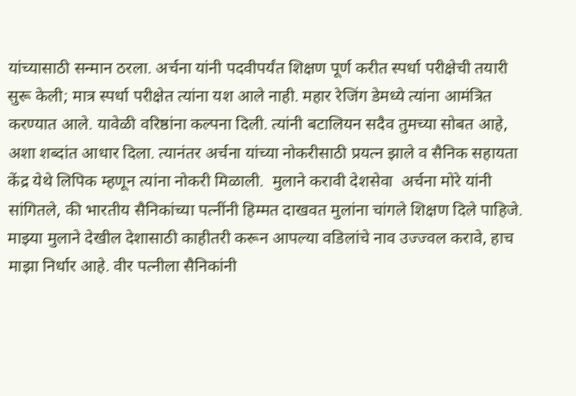यांच्यासाठी सन्मान ठरला. अर्चना यांनी पदवीपर्यंत शिक्षण पूर्ण करीत स्पर्धा परीक्षेची तयारी सुरू केली; मात्र स्पर्धा परीक्षेत त्यांना यश आले नाही. महार रेजिंग डेमध्ये त्यांना आमंत्रित करण्यात आले. यावेळी वरिष्ठांना कल्पना दिली. त्यांनी बटालियन सदैव तुमच्या सोबत आहे, अशा शब्दांत आधार दिला. त्यानंतर अर्चना यांच्या नोकरीसाठी प्रयत्न झाले व सैनिक सहायता केंद्र येथे लिपिक म्हणून त्यांना नोकरी मिळाली.  मुलाने करावी देशसेवा  अर्चना मोरे यांनी सांगितले, की भारतीय सैनिकांच्या पत्नींनी हिम्मत दाखवत मुलांना चांगले शिक्षण दिले पाहिजे. माझ्या मुलाने देखील देशासाठी काहीतरी करून आपल्या वडिलांचे नाव उज्ज्वल करावे, हाच माझा निर्धार आहे. वीर पत्नीला सैनिकांनी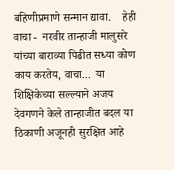बहिणीप्रमाणे सन्मान द्यावा.    हेही वाचा -  नरवीर तान्हाजी मालुसरे यांच्या बाराव्या पिढीत सध्या कोण काय करतेय, वाचा...  या शिक्षिकेच्या सल्ल्याने अजय देवगणने केले तान्हाजीत बदल या ठिकाणी अजूनही सुरक्षित आहे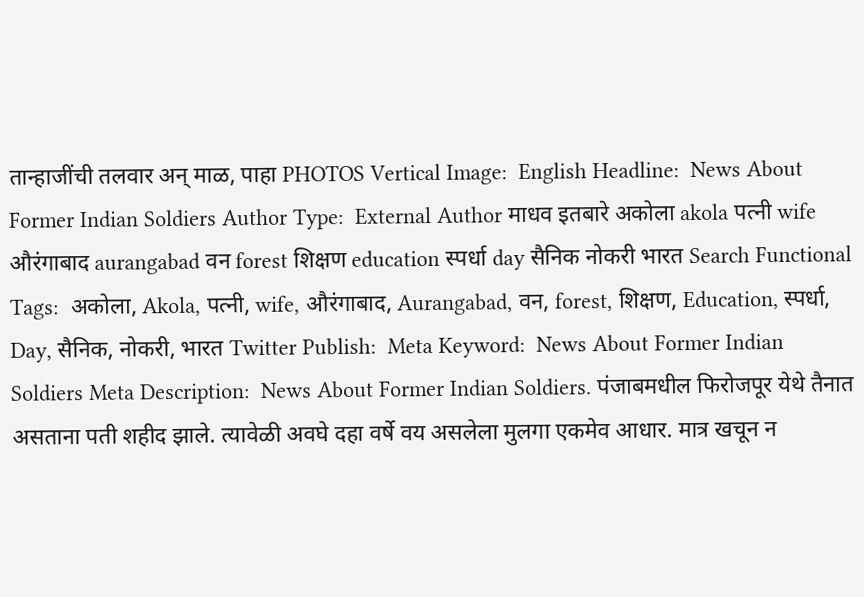तान्हाजींची तलवार अन् माळ, पाहा PHOTOS Vertical Image:  English Headline:  News About Former Indian Soldiers Author Type:  External Author माधव इतबारे अकोला akola पत्नी wife औरंगाबाद aurangabad वन forest शिक्षण education स्पर्धा day सैनिक नोकरी भारत Search Functional Tags:  अकोला, Akola, पत्नी, wife, औरंगाबाद, Aurangabad, वन, forest, शिक्षण, Education, स्पर्धा, Day, सैनिक, नोकरी, भारत Twitter Publish:  Meta Keyword:  News About Former Indian Soldiers Meta Description:  News About Former Indian Soldiers. पंजाबमधील फिरोजपूर येथे तैनात असताना पती शहीद झाले. त्यावेळी अवघे दहा वर्षे वय असलेला मुलगा एकमेव आधार. मात्र खचून न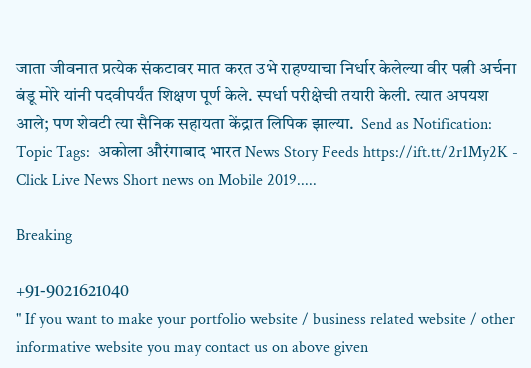जाता जीवनात प्रत्येक संकटावर मात करत उभे राहण्याचा निर्धार केलेल्या वीर पत्नी अर्चना बंडू मोरे यांनी पदवीपर्यंत शिक्षण पूर्ण केले. स्पर्धा परीक्षेची तयारी केली. त्यात अपयश आले; पण शेवटी त्या सैनिक सहायता केंद्रात लिपिक झाल्या.  Send as Notification:  Topic Tags:  अकोला औरंगाबाद भारत News Story Feeds https://ift.tt/2r1My2K - Click Live News Short news on Mobile 2019.....

Breaking

+91-9021621040
" If you want to make your portfolio website / business related website / other informative website you may contact us on above given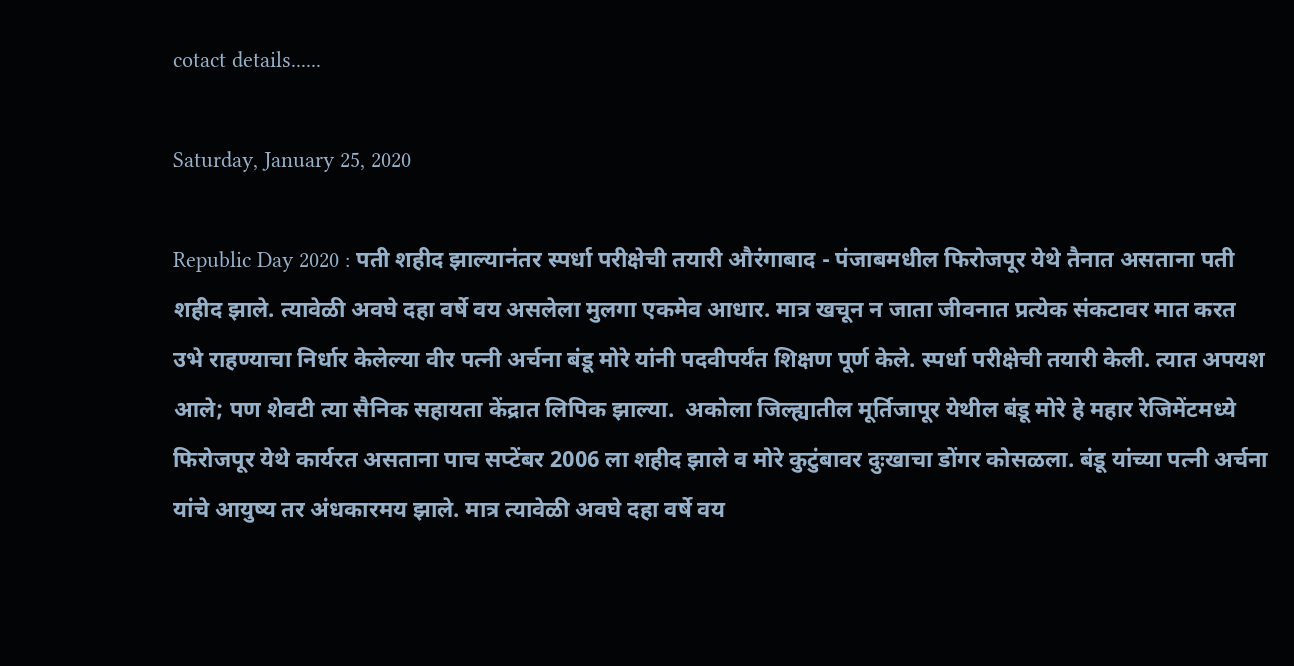cotact details......

Saturday, January 25, 2020

Republic Day 2020 : पती शहीद झाल्यानंतर स्पर्धा परीक्षेची तयारी औरंगाबाद - पंजाबमधील फिरोजपूर येथे तैनात असताना पती शहीद झाले. त्यावेळी अवघे दहा वर्षे वय असलेला मुलगा एकमेव आधार. मात्र खचून न जाता जीवनात प्रत्येक संकटावर मात करत उभे राहण्याचा निर्धार केलेल्या वीर पत्नी अर्चना बंडू मोरे यांनी पदवीपर्यंत शिक्षण पूर्ण केले. स्पर्धा परीक्षेची तयारी केली. त्यात अपयश आले; पण शेवटी त्या सैनिक सहायता केंद्रात लिपिक झाल्या.  अकोला जिल्ह्यातील मूर्तिजापूर येथील बंडू मोरे हे महार रेजिमेंटमध्ये फिरोजपूर येथे कार्यरत असताना पाच सप्टेंबर 2006 ला शहीद झाले व मोरे कुटुंबावर दुःखाचा डोंगर कोसळला. बंडू यांच्या पत्नी अर्चना यांचे आयुष्य तर अंधकारमय झाले. मात्र त्यावेळी अवघे दहा वर्षे वय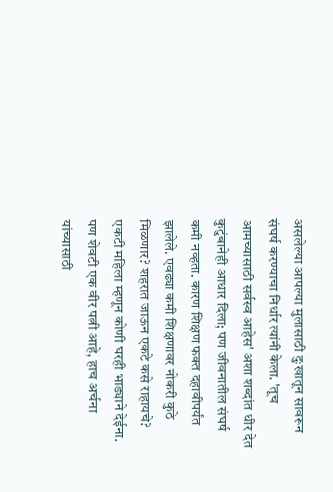असलेल्या आपल्या मुलासाठी दुःखातून सावरून संघर्ष करण्याचा निर्धार त्यांनी केला. 'तूच आमच्यासाठी सर्वस्व आहेस' अशा शब्दांत धीर देत कुटुंबानेही आधार दिला; पण जीवनातील संघर्ष कमी नव्हता. कारण शिक्षण फक्त दहावीपर्यंत झालेले. एवढ्या कमी शिक्षणावर नोकरी कुठे मिळणार? शहरात जाऊन एकटे कसे राहायचे? एकटी महिला म्हणून कोणी घरही भाड्याने देईना. पण शेवटी एक वीर पत्नी आहे, हाच अर्चना यांच्यासाठी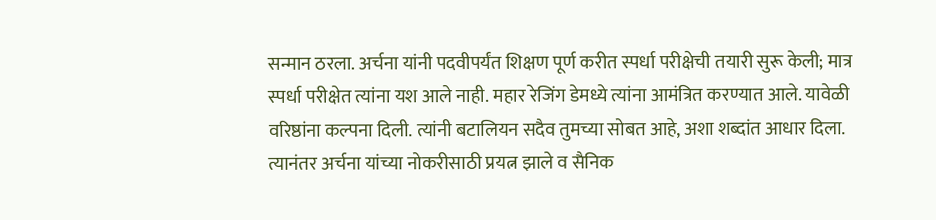सन्मान ठरला. अर्चना यांनी पदवीपर्यंत शिक्षण पूर्ण करीत स्पर्धा परीक्षेची तयारी सुरू केली; मात्र स्पर्धा परीक्षेत त्यांना यश आले नाही. महार रेजिंग डेमध्ये त्यांना आमंत्रित करण्यात आले. यावेळी वरिष्ठांना कल्पना दिली. त्यांनी बटालियन सदैव तुमच्या सोबत आहे, अशा शब्दांत आधार दिला. त्यानंतर अर्चना यांच्या नोकरीसाठी प्रयत्न झाले व सैनिक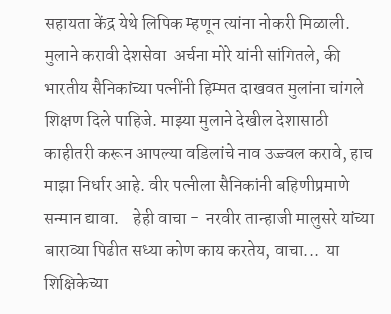सहायता केंद्र येथे लिपिक म्हणून त्यांना नोकरी मिळाली.  मुलाने करावी देशसेवा  अर्चना मोरे यांनी सांगितले, की भारतीय सैनिकांच्या पत्नींनी हिम्मत दाखवत मुलांना चांगले शिक्षण दिले पाहिजे. माझ्या मुलाने देखील देशासाठी काहीतरी करून आपल्या वडिलांचे नाव उज्ज्वल करावे, हाच माझा निर्धार आहे. वीर पत्नीला सैनिकांनी बहिणीप्रमाणे सन्मान द्यावा.    हेही वाचा -  नरवीर तान्हाजी मालुसरे यांच्या बाराव्या पिढीत सध्या कोण काय करतेय, वाचा...  या शिक्षिकेच्या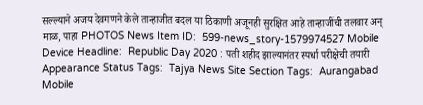सल्ल्याने अजय देवगणने केले तान्हाजीत बदल या ठिकाणी अजूनही सुरक्षित आहे तान्हाजींची तलवार अन् माळ, पाहा PHOTOS News Item ID:  599-news_story-1579974527 Mobile Device Headline:  Republic Day 2020 : पती शहीद झाल्यानंतर स्पर्धा परीक्षेची तयारी Appearance Status Tags:  Tajya News Site Section Tags:  Aurangabad Mobile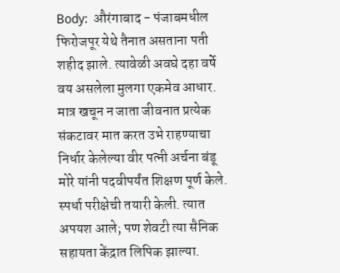Body:  औरंगाबाद - पंजाबमधील फिरोजपूर येथे तैनात असताना पती शहीद झाले. त्यावेळी अवघे दहा वर्षे वय असलेला मुलगा एकमेव आधार. मात्र खचून न जाता जीवनात प्रत्येक संकटावर मात करत उभे राहण्याचा निर्धार केलेल्या वीर पत्नी अर्चना बंडू मोरे यांनी पदवीपर्यंत शिक्षण पूर्ण केले. स्पर्धा परीक्षेची तयारी केली. त्यात अपयश आले; पण शेवटी त्या सैनिक सहायता केंद्रात लिपिक झाल्या.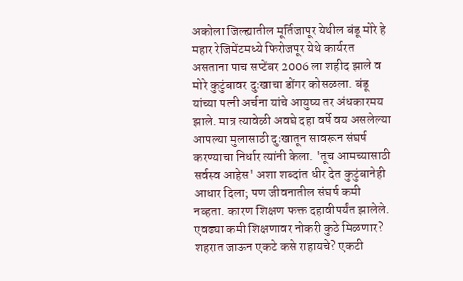अकोला जिल्ह्यातील मूर्तिजापूर येथील बंडू मोरे हे महार रेजिमेंटमध्ये फिरोजपूर येथे कार्यरत असताना पाच सप्टेंबर 2006 ला शहीद झाले व मोरे कुटुंबावर दुःखाचा डोंगर कोसळला. बंडू यांच्या पत्नी अर्चना यांचे आयुष्य तर अंधकारमय झाले. मात्र त्यावेळी अवघे दहा वर्षे वय असलेल्या आपल्या मुलासाठी दुःखातून सावरून संघर्ष करण्याचा निर्धार त्यांनी केला. 'तूच आमच्यासाठी सर्वस्व आहेस' अशा शब्दांत धीर देत कुटुंबानेही आधार दिला; पण जीवनातील संघर्ष कमी नव्हता. कारण शिक्षण फक्त दहावीपर्यंत झालेले. एवढ्या कमी शिक्षणावर नोकरी कुठे मिळणार? शहरात जाऊन एकटे कसे राहायचे? एकटी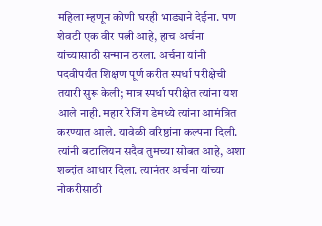महिला म्हणून कोणी घरही भाड्याने देईना. पण शेवटी एक वीर पत्नी आहे, हाच अर्चना यांच्यासाठी सन्मान ठरला. अर्चना यांनी पदवीपर्यंत शिक्षण पूर्ण करीत स्पर्धा परीक्षेची तयारी सुरू केली; मात्र स्पर्धा परीक्षेत त्यांना यश आले नाही. महार रेजिंग डेमध्ये त्यांना आमंत्रित करण्यात आले. यावेळी वरिष्ठांना कल्पना दिली. त्यांनी बटालियन सदैव तुमच्या सोबत आहे, अशा शब्दांत आधार दिला. त्यानंतर अर्चना यांच्या नोकरीसाठी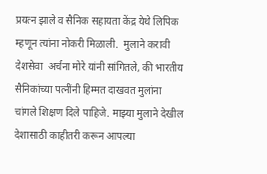प्रयत्न झाले व सैनिक सहायता केंद्र येथे लिपिक म्हणून त्यांना नोकरी मिळाली.  मुलाने करावी देशसेवा  अर्चना मोरे यांनी सांगितले, की भारतीय सैनिकांच्या पत्नींनी हिम्मत दाखवत मुलांना चांगले शिक्षण दिले पाहिजे. माझ्या मुलाने देखील देशासाठी काहीतरी करून आपल्या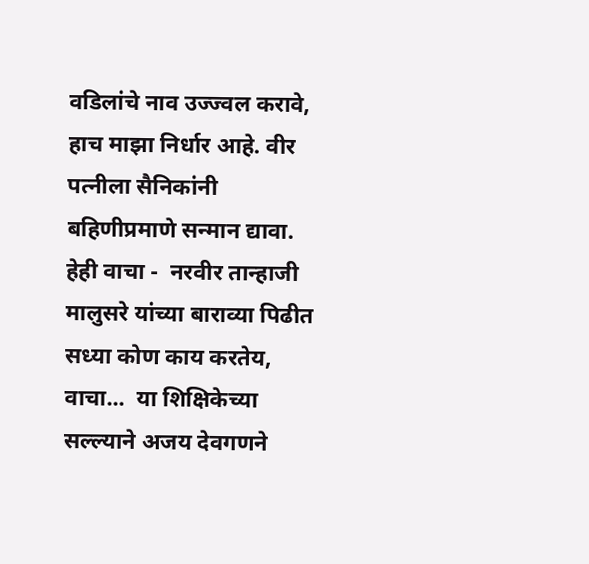वडिलांचे नाव उज्ज्वल करावे, हाच माझा निर्धार आहे. वीर पत्नीला सैनिकांनी बहिणीप्रमाणे सन्मान द्यावा.    हेही वाचा -  नरवीर तान्हाजी मालुसरे यांच्या बाराव्या पिढीत सध्या कोण काय करतेय, वाचा...  या शिक्षिकेच्या सल्ल्याने अजय देवगणने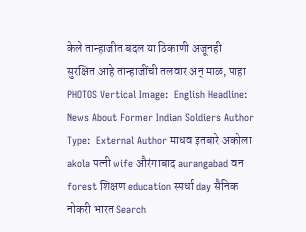केले तान्हाजीत बदल या ठिकाणी अजूनही सुरक्षित आहे तान्हाजींची तलवार अन् माळ, पाहा PHOTOS Vertical Image:  English Headline:  News About Former Indian Soldiers Author Type:  External Author माधव इतबारे अकोला akola पत्नी wife औरंगाबाद aurangabad वन forest शिक्षण education स्पर्धा day सैनिक नोकरी भारत Search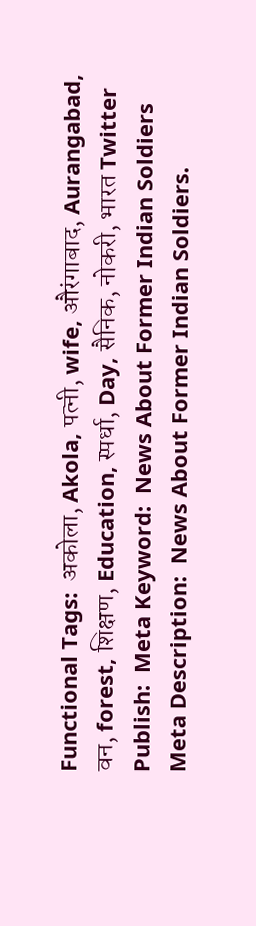Functional Tags:  अकोला, Akola, पत्नी, wife, औरंगाबाद, Aurangabad, वन, forest, शिक्षण, Education, स्पर्धा, Day, सैनिक, नोकरी, भारत Twitter Publish:  Meta Keyword:  News About Former Indian Soldiers Meta Description:  News About Former Indian Soldiers.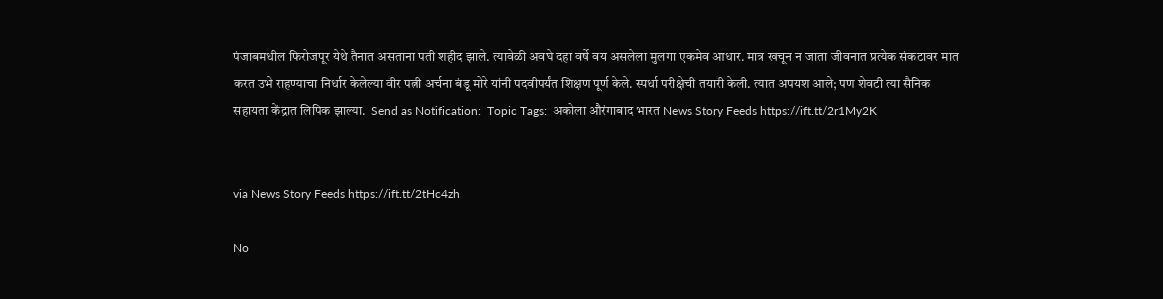पंजाबमधील फिरोजपूर येथे तैनात असताना पती शहीद झाले. त्यावेळी अवघे दहा वर्षे वय असलेला मुलगा एकमेव आधार. मात्र खचून न जाता जीवनात प्रत्येक संकटावर मात करत उभे राहण्याचा निर्धार केलेल्या वीर पत्नी अर्चना बंडू मोरे यांनी पदवीपर्यंत शिक्षण पूर्ण केले. स्पर्धा परीक्षेची तयारी केली. त्यात अपयश आले; पण शेवटी त्या सैनिक सहायता केंद्रात लिपिक झाल्या.  Send as Notification:  Topic Tags:  अकोला औरंगाबाद भारत News Story Feeds https://ift.tt/2r1My2K


via News Story Feeds https://ift.tt/2tHc4zh

No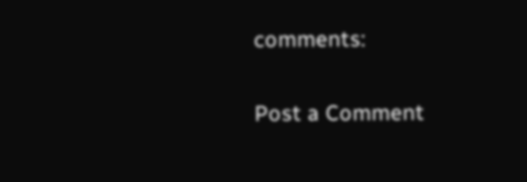comments:

Post a Comment